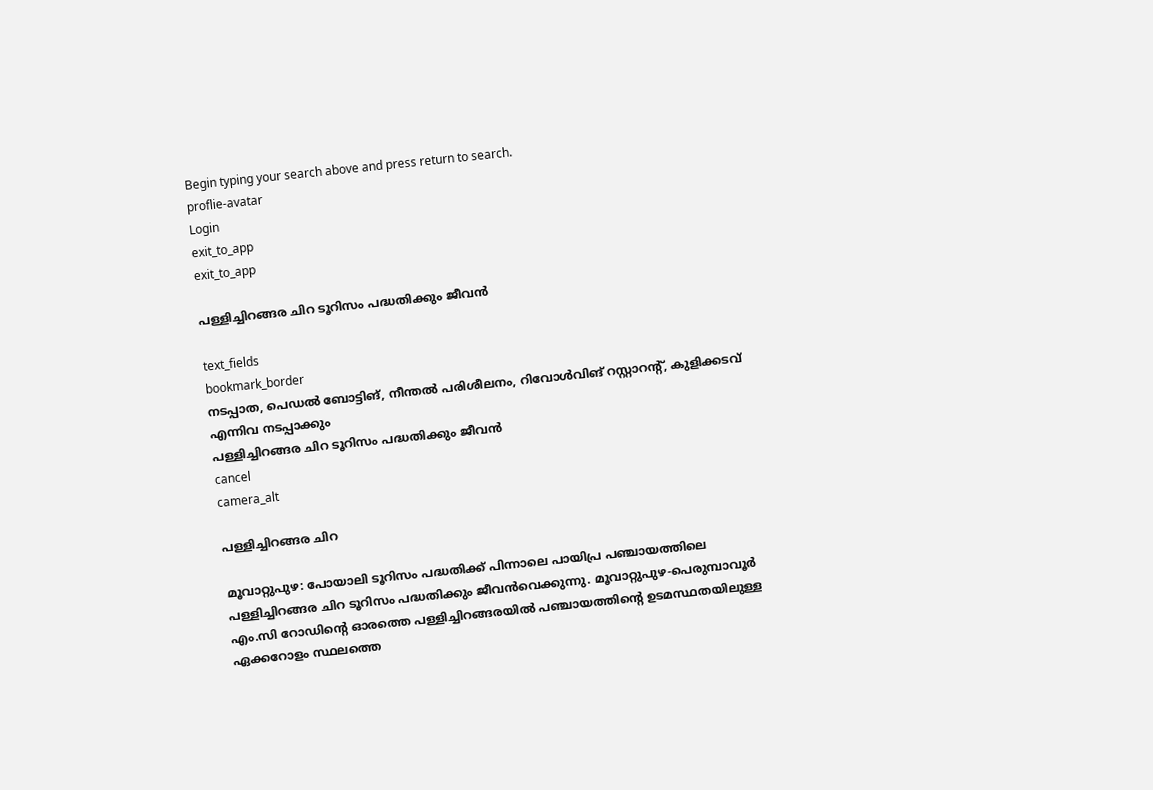Begin typing your search above and press return to search.
proflie-avatar
Login
exit_to_app
exit_to_app

പള്ളിച്ചിറങ്ങര ചിറ ടൂറിസം പദ്ധതിക്കും ജീവൻ

text_fields
bookmark_border
നടപ്പാത, പെഡല്‍ ബോട്ടിങ്, നീന്തല്‍ പരിശീലനം, റിവോള്‍വിങ് റസ്റ്റാറന്‍റ്, കുളിക്കടവ് എന്നിവ നടപ്പാക്കും
പള്ളിച്ചിറങ്ങര ചിറ ടൂറിസം പദ്ധതിക്കും ജീവൻ
cancel
camera_alt

പള്ളിച്ചിറങ്ങര ചിറ

മൂവാറ്റുപുഴ: പോയാലി ടൂറിസം പദ്ധതിക്ക് പിന്നാലെ പായിപ്ര പഞ്ചായത്തിലെ പള്ളിച്ചിറങ്ങര ചിറ ടൂറിസം പദ്ധതിക്കും ജീവൻവെക്കുന്നു. മൂവാറ്റുപുഴ-പെരുമ്പാവൂര്‍ എം.സി റോഡിന്‍റെ ഓരത്തെ പള്ളിച്ചിറങ്ങരയില്‍ പഞ്ചായത്തിന്‍റെ ഉടമസ്ഥതയിലുള്ള ഏക്കറോളം സ്ഥലത്തെ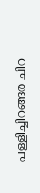പള്ളിച്ചിറങ്ങര ചിറ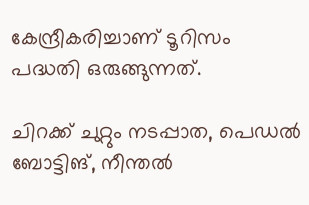കേന്ദ്രീകരിച്ചാണ് ടൂറിസം പദ്ധതി ഒരുങ്ങുന്നത്.

ചിറക്ക് ചുറ്റും നടപ്പാത, പെഡല്‍ ബോട്ടിങ്, നീന്തല്‍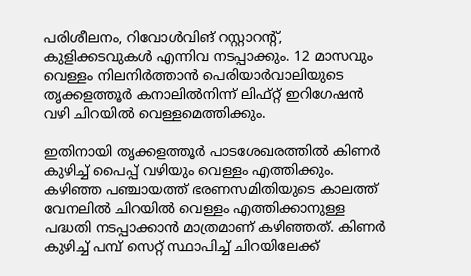പരിശീലനം, റിവോള്‍വിങ് റസ്റ്റാറന്‍റ്, കുളിക്കടവുകള്‍ എന്നിവ നടപ്പാക്കും. 12 മാസവും വെള്ളം നിലനിര്‍ത്താന്‍ പെരിയാര്‍വാലിയുടെ തൃക്കളത്തൂര്‍ കനാലില്‍നിന്ന് ലിഫ്റ്റ് ഇറിഗേഷന്‍ വഴി ചിറയില്‍ വെള്ളമെത്തിക്കും.

ഇതിനായി തൃക്കളത്തൂര്‍ പാടശേഖരത്തില്‍ കിണര്‍ കുഴിച്ച് പൈപ്പ് വഴിയും വെള്ളം എത്തിക്കും. കഴിഞ്ഞ പഞ്ചായത്ത് ഭരണസമിതിയുടെ കാലത്ത് വേനലിൽ ചിറയില്‍ വെള്ളം എത്തിക്കാനുള്ള പദ്ധതി നടപ്പാക്കാന്‍ മാത്രമാണ് കഴിഞ്ഞത്. കിണര്‍ കുഴിച്ച് പമ്പ് സെറ്റ് സ്ഥാപിച്ച് ചിറയിലേക്ക്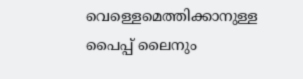വെള്ളെമെത്തിക്കാനുള്ള പൈപ്പ് ലൈനും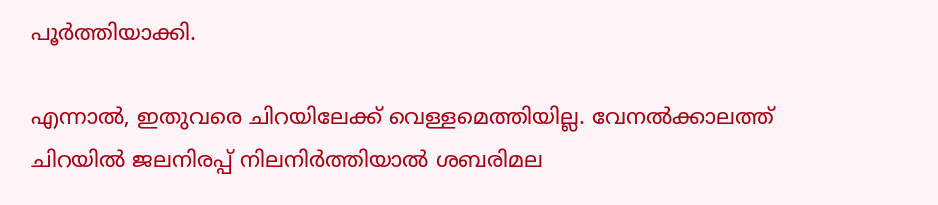പൂര്‍ത്തിയാക്കി.

എന്നാല്‍, ഇതുവരെ ചിറയിലേക്ക് വെള്ളമെത്തിയില്ല. വേനല്‍ക്കാലത്ത് ചിറയില്‍ ജലനിരപ്പ് നിലനിർത്തിയാല്‍ ശബരിമല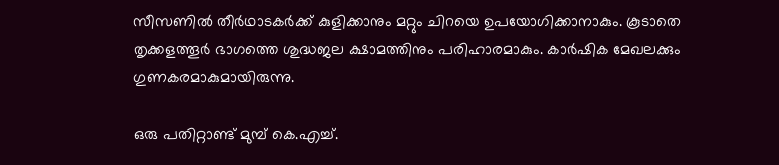സീസണില്‍ തീര്‍ഥാടകര്‍ക്ക് കുളിക്കാനും മറ്റും ചിറയെ ഉപയോഗിക്കാനാകും. കൂടാതെ തൃക്കളത്തൂര്‍ ഭാഗത്തെ ശുദ്ധജല ക്ഷാമത്തിനും പരിഹാരമാകും. കാര്‍ഷിക മേഖലക്കും ഗുണകരമാകുമായിരുന്നു.

ഒരു പതിറ്റാണ്ട് മുമ്പ് കെ.എച്ച്.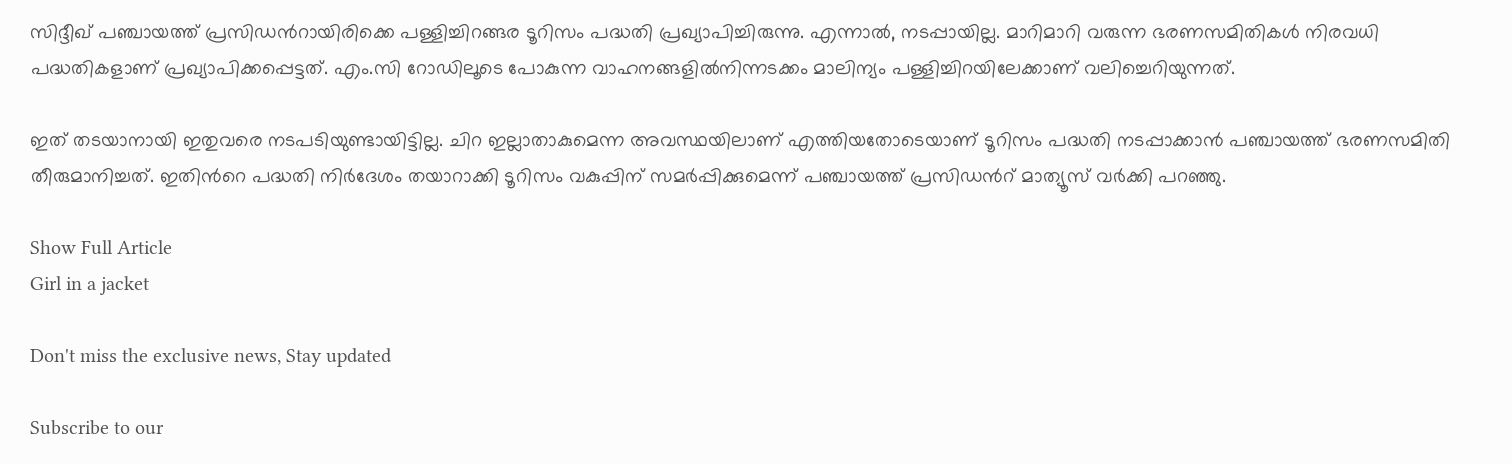സിദ്ദീഖ് പഞ്ചായത്ത് പ്രസിഡന്‍റായിരിക്കെ പള്ളിച്ചിറങ്ങര ടൂറിസം പദ്ധതി പ്രഖ്യാപിച്ചിരുന്നു. എന്നാല്‍, നടപ്പായില്ല. മാറിമാറി വരുന്ന ഭരണസമിതികള്‍ നിരവധി പദ്ധതികളാണ് പ്രഖ്യാപിക്കപ്പെട്ടത്. എം.സി റോഡിലൂടെ പോകുന്ന വാഹനങ്ങളില്‍നിന്നടക്കം മാലിന്യം പള്ളിച്ചിറയിലേക്കാണ് വലിച്ചെറിയുന്നത്.

ഇത് തടയാനായി ഇതുവരെ നടപടിയുണ്ടായിട്ടില്ല. ചിറ ഇല്ലാതാകുമെന്ന അവസ്ഥയിലാണ് എത്തിയതോടെയാണ് ടൂറിസം പദ്ധതി നടപ്പാക്കാന്‍ പഞ്ചായത്ത് ഭരണസമിതി തീരുമാനിച്ചത്. ഇതിന്‍റെ പദ്ധതി നിർദേശം തയാറാക്കി ടൂറിസം വകുപ്പിന് സമര്‍പ്പിക്കുമെന്ന് പഞ്ചായത്ത് പ്രസിഡന്‍റ് മാത്യൂസ് വര്‍ക്കി പറഞ്ഞു.

Show Full Article
Girl in a jacket

Don't miss the exclusive news, Stay updated

Subscribe to our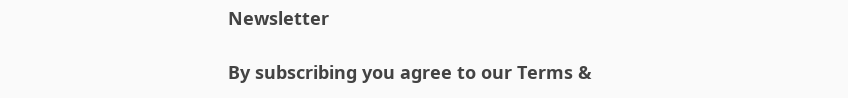Newsletter

By subscribing you agree to our Terms &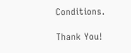Conditions.

Thank You!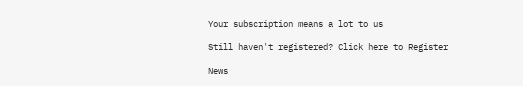Your subscription means a lot to us

Still haven't registered? Click here to Register

News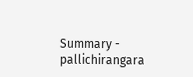Summary - pallichirangara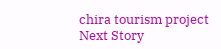chira tourism project
Next Story